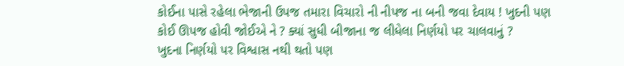કોઈના પાસે રહેલા ભેજાની ઉપજ તમારા વિચારો ની નીપજ ના બની જવા દેવાય ! ખુદની પણ કોઈ ઊપજ હોવી જોઈએ ને ? ક્યાં સુધી બીજાના જ લીધેલા નિર્ણયો પર ચાલવાનું ?
ખુદના નિર્ણયો પર વિશ્વાસ નથી થતો પણ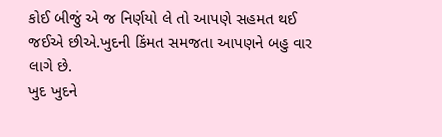કોઈ બીજું એ જ નિર્ણયો લે તો આપણે સહમત થઈ જઈએ છીએ.ખુદની કિંમત સમજતા આપણને બહુ વાર લાગે છે.
ખુદ ખુદને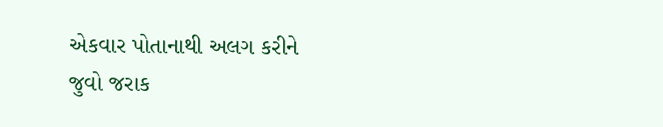એકવાર પોતાનાથી અલગ કરીને જુવો જરાક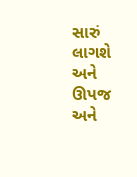સારું લાગશે અને ઊપજ અને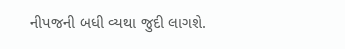નીપજની બધી વ્યથા જુદી લાગશે.